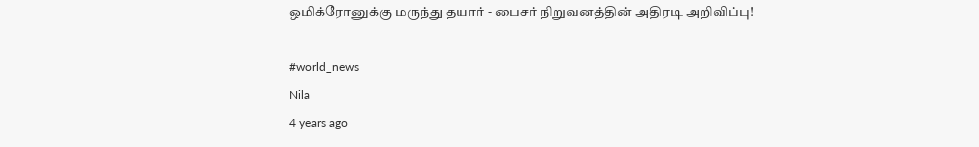ஒமிக்ரோனுக்கு மருந்து தயார் - பைசர் நிறுவனத்தின் அதிரடி அறிவிப்பு!

#world_news
Nila
4 years ago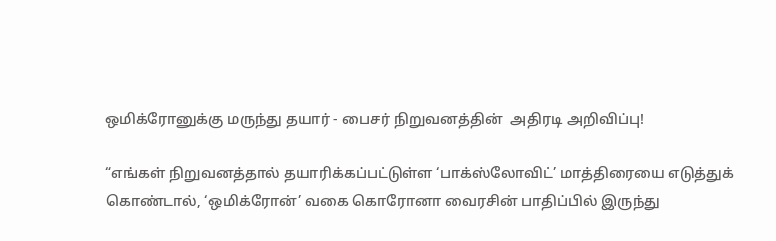ஒமிக்ரோனுக்கு மருந்து தயார் - பைசர் நிறுவனத்தின்  அதிரடி அறிவிப்பு!

“எங்கள் நிறுவனத்தால் தயாரிக்கப்பட்டுள்ள ‘பாக்ஸ்லோவிட்’ மாத்திரையை எடுத்துக் கொண்டால், ‘ஒமிக்ரோன்’ வகை கொரோனா வைரசின் பாதிப்பில் இருந்து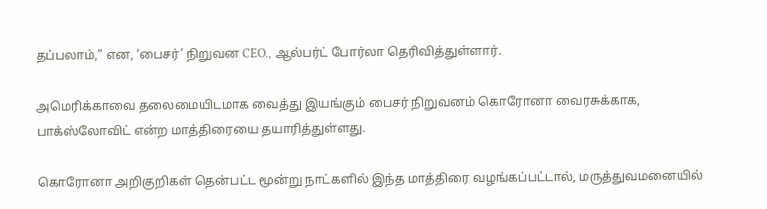தப்பலாம்,” என, ‘பைசர்’ நிறுவன CEO., ஆல்பர்ட் போர்லா தெரிவித்துள்ளார்.

அமெரிக்காவை தலைமையிடமாக வைத்து இயங்கும் பைசர் நிறுவனம் கொரோனா வைரசுக்காக, பாக்ஸ்லோவிட் என்ற மாத்திரையை தயாரித்துள்ளது.

கொரோனா அறிகுறிகள் தென்பட்ட மூன்று நாட்களில் இந்த மாத்திரை வழங்கப்பட்டால், மருத்துவமனையில்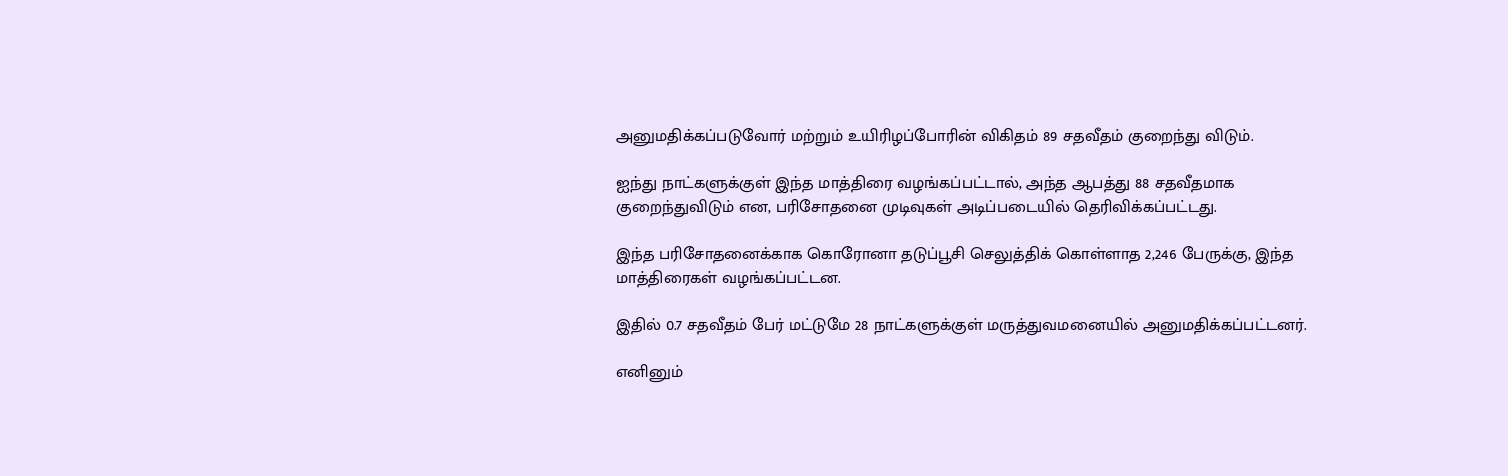அனுமதிக்கப்படுவோர் மற்றும் உயிரிழப்போரின் விகிதம் 89 சதவீதம் குறைந்து விடும்.

ஐந்து நாட்களுக்குள் இந்த மாத்திரை வழங்கப்பட்டால், அந்த ஆபத்து 88 சதவீதமாக குறைந்துவிடும் என, பரிசோதனை முடிவுகள் அடிப்படையில் தெரிவிக்கப்பட்டது.

இந்த பரிசோதனைக்காக கொரோனா தடுப்பூசி செலுத்திக் கொள்ளாத 2,246 பேருக்கு, இந்த மாத்திரைகள் வழங்கப்பட்டன.

இதில் 0.7 சதவீதம் பேர் மட்டுமே 28 நாட்களுக்குள் மருத்துவமனையில் அனுமதிக்கப்பட்டனர்.

எனினும்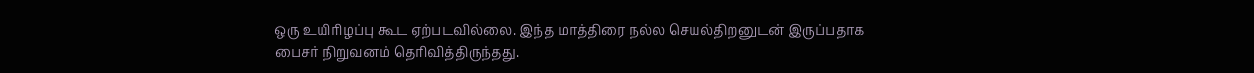ஒரு உயிரிழப்பு கூட ஏற்படவில்லை. இந்த மாத்திரை நல்ல செயல்திறனுடன் இருப்பதாக பைசர் நிறுவனம் தெரிவித்திருந்தது.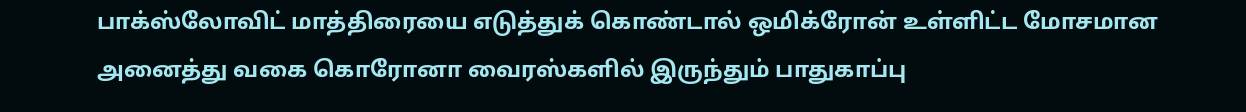பாக்ஸ்லோவிட் மாத்திரையை எடுத்துக் கொண்டால் ஒமிக்ரோன் உள்ளிட்ட மோசமான அனைத்து வகை கொரோனா வைரஸ்களில் இருந்தும் பாதுகாப்பு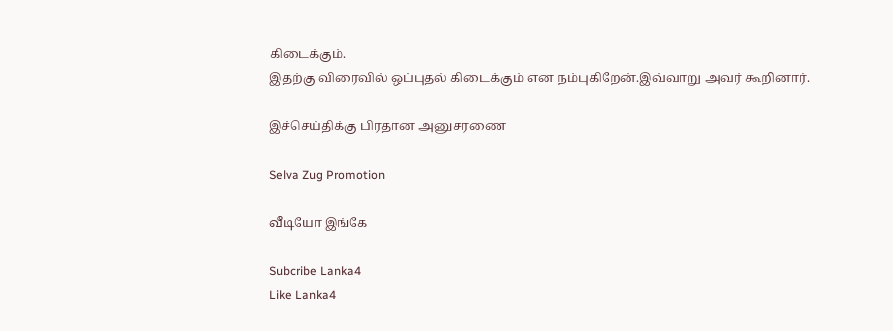கிடைக்கும்.
இதற்கு விரைவில் ஒப்புதல் கிடைக்கும் என நம்புகிறேன்.இவ்வாறு அவர் கூறினார்.

இச்செய்திக்கு பிரதான அனுசரணை

Selva Zug Promotion

வீடியோ இங்கே

Subcribe Lanka4
Like Lanka4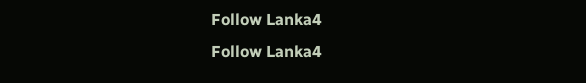Follow Lanka4
Follow Lanka4